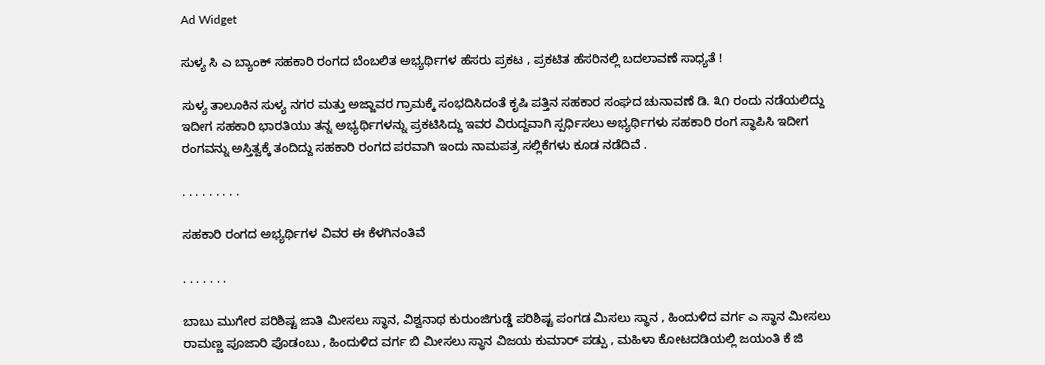Ad Widget

ಸುಳ್ಯ ಸಿ ಎ ಬ್ಯಾಂಕ್ ಸಹಕಾರಿ ರಂಗದ ಬೆಂಬಲಿತ ಅಭ್ಯರ್ಥಿಗಳ ಹೆಸರು ಪ್ರಕಟ , ಪ್ರಕಟಿತ ಹೆಸರಿನಲ್ಲಿ ಬದಲಾವಣೆ ಸಾಧ್ಯತೆ !

ಸುಳ್ಯ ತಾಲೂಕಿನ ಸುಳ್ಯ ನಗರ ಮತ್ತು ಅಜ್ಜಾವರ ಗ್ರಾಮಕ್ಕೆ ಸಂಭದಿಸಿದಂತೆ ಕೃಷಿ ಪತ್ತಿನ ಸಹಕಾರ ಸಂಘದ ಚುನಾವಣೆ ಡಿ. ೩೧ ರಂದು ನಡೆಯಲಿದ್ದು ಇದೀಗ ಸಹಕಾರಿ ಭಾರತಿಯು ತನ್ನ ಅಭ್ಯರ್ಥಿಗಳನ್ನು ಪ್ರಕಟಿಸಿದ್ದು ಇವರ ವಿರುದ್ದವಾಗಿ ಸ್ಪರ್ಧಿಸಲು ಅಭ್ಯರ್ಥಿಗಳು ಸಹಕಾರಿ ರಂಗ ಸ್ಥಾಪಿಸಿ ಇದೀಗ ರಂಗವನ್ನು ಅಸ್ತಿತ್ವಕ್ಕೆ ತಂದಿದ್ದು ಸಹಕಾರಿ ರಂಗದ ಪರವಾಗಿ ಇಂದು ನಾಮಪತ್ರ ಸಲ್ಲಿಕೆಗಳು ಕೂಡ ನಡೆದಿವೆ .

. . . . . . . . .

ಸಹಕಾರಿ ರಂಗದ ಅಭ್ಯರ್ಥಿಗಳ ವಿವರ ಈ ಕೆಳಗಿನಂತಿವೆ

. . . . . . .

ಬಾಬು ಮುಗೇರ ಪರಿಶಿಷ್ಟ ಜಾತಿ ಮೀಸಲು ಸ್ಥಾನ, ವಿಶ್ವನಾಥ ಕುರುಂಜಿಗುಡ್ಡೆ ಪರಿಶಿಷ್ಟ ಪಂಗಡ ಮಿಸಲು ಸ್ಥಾನ , ಹಿಂದುಳಿದ ವರ್ಗ ಎ ಸ್ಥಾನ ಮೀಸಲು ರಾಮಣ್ಣ ಪೂಜಾರಿ ಪೊಡಂಬು , ಹಿಂದುಳಿದ ವರ್ಗ ಬಿ ಮೀಸಲು ಸ್ಥಾನ ವಿಜಯ ಕುಮಾರ್ ಪಡ್ಪು , ಮಹಿಳಾ ಕೋಟದಡಿಯಲ್ಲಿ ಜಯಂತಿ ಕೆ ಜಿ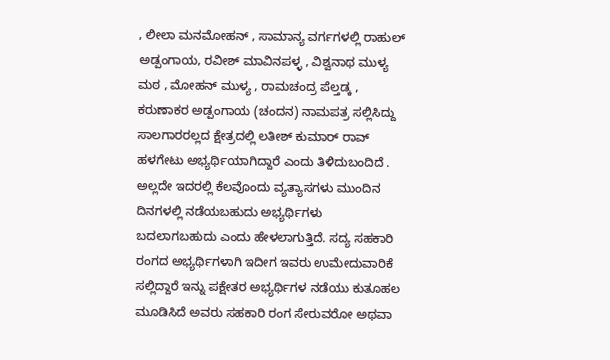, ಲೀಲಾ ಮನಮೋಹನ್ , ಸಾಮಾನ್ಯ ವರ್ಗಗಳಲ್ಲಿ ರಾಹುಲ್ ಅಡ್ಪಂಗಾಯ, ರವೀಶ್ ಮಾವಿನಪಳ್ಳ , ವಿಶ್ವನಾಥ ಮುಳ್ಯ ಮಠ , ಮೋಹನ್ ಮುಳ್ಯ , ರಾಮಚಂದ್ರ ಪೆಲ್ತಡ್ಕ , ಕರುಣಾಕರ ಅಡ್ಪಂಗಾಯ (ಚಂದನ) ನಾಮಪತ್ರ ಸಲ್ಲಿಸಿದ್ದು ಸಾಲಗಾರರಲ್ಲದ ಕ್ಷೇತ್ರದಲ್ಲಿ ಲತೀಶ್ ಕುಮಾರ್ ರಾವ್ ಹಳಗೇಟು ಅಭ್ಯರ್ಥಿಯಾಗಿದ್ದಾರೆ ಎಂದು ತಿಳಿದುಬಂದಿದೆ . ಅಲ್ಲದೇ ಇದರಲ್ಲಿ ಕೆಲವೊಂದು ವ್ಯತ್ಯಾಸಗಳು ಮುಂದಿನ ದಿನಗಳಲ್ಲಿ ನಡೆಯಬಹುದು ಅಭ್ಯರ್ಥಿಗಳು ಬದಲಾಗಬಹುದು ಎಂದು ಹೇಳಲಾಗುತ್ತಿದೆ. ಸದ್ಯ ಸಹಕಾರಿ ರಂಗದ ಅಭ್ಯರ್ಥಿಗಳಾಗಿ ಇದೀಗ ಇವರು ಉಮೇದುವಾರಿಕೆ ಸಲ್ಲಿದ್ದಾರೆ ಇನ್ನು ಪಕ್ಷೇತರ ಅಭ್ಯರ್ಥಿಗಳ ನಡೆಯು ಕುತೂಹಲ ಮೂಡಿಸಿದೆ ಅವರು ಸಹಕಾರಿ ರಂಗ ಸೇರುವರೋ ಅಥವಾ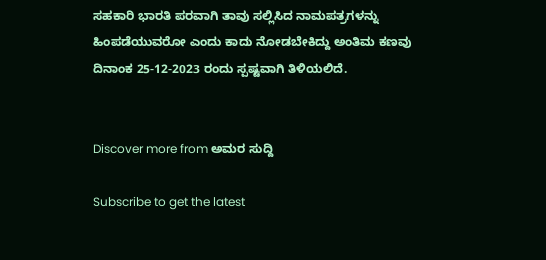ಸಹಕಾರಿ ಭಾರತಿ ಪರವಾಗಿ ತಾವು ಸಲ್ಲಿಸಿದ ನಾಮಪತ್ರಗಳನ್ನು ಹಿಂಪಡೆಯುವರೋ ಎಂದು ಕಾದು ನೋಡಬೇಕಿದ್ದು ಅಂತಿಮ ಕಣವು ದಿನಾಂಕ 25-12-2023 ರಂದು ಸ್ಪಷ್ಟವಾಗಿ ತಿಳಿಯಲಿದೆ.


Discover more from ಅಮರ ಸುದ್ದಿ

Subscribe to get the latest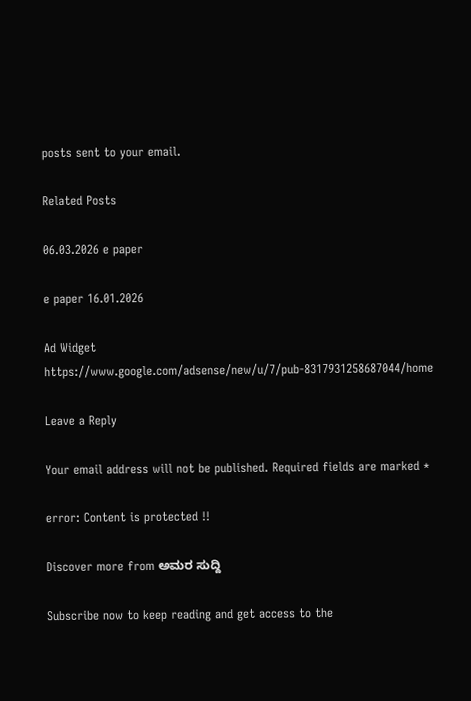posts sent to your email.

Related Posts

06.03.2026 e paper

e paper 16.01.2026

Ad Widget
https://www.google.com/adsense/new/u/7/pub-8317931258687044/home

Leave a Reply

Your email address will not be published. Required fields are marked *

error: Content is protected !!

Discover more from ಅಮರ ಸುದ್ದಿ

Subscribe now to keep reading and get access to the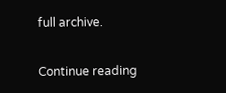full archive.

Continue reading